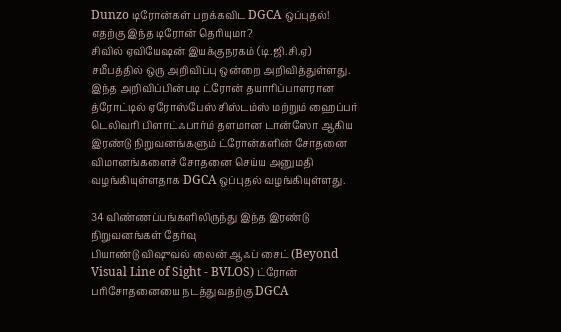Dunzo டிரோன்கள் பறக்கவிட DGCA ஒப்புதல்! எதற்கு இந்த டிரோன் தெரியுமா?
சிவில் ஏவியேஷன் இயக்குநரகம் (டி.ஜி.சி.ஏ) சமீபத்தில் ஒரு அறிவிப்பு ஒன்றை அறிவித்துள்ளது. இந்த அறிவிப்பின்படி ட்ரோன் தயாரிப்பாளரான த்ரோட்டில் ஏரோஸ்பேஸ் சிஸ்டம்ஸ் மற்றும் ஹைப்பர் டெலிவரி பிளாட்ஃபார்ம் தளமான டான்ஸோ ஆகிய இரண்டு நிறுவனங்களும் ட்ரோன்களின் சோதனை விமானங்களைச் சோதனை செய்ய அனுமதி வழங்கியுள்ளதாக DGCA ஒப்புதல் வழங்கியுள்ளது.

34 விண்ணப்பங்களிலிருந்து இந்த இரண்டு நிறுவனங்கள் தேர்வு
பியாண்டு விஷுவல் லைன் ஆஃப் சைட் (Beyond Visual Line of Sight - BVLOS) ட்ரோன் பரிசோதனையை நடத்துவதற்கு DGCA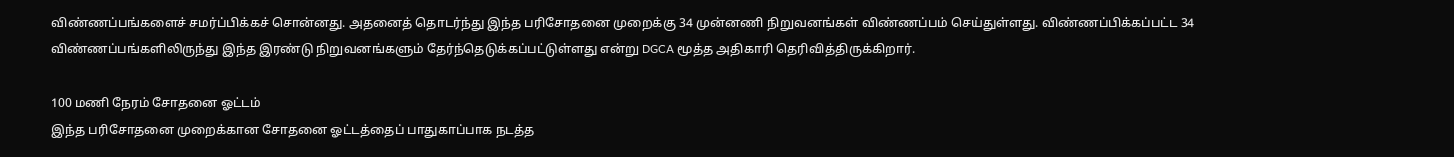விண்ணப்பங்களைச் சமர்ப்பிக்கச் சொன்னது. அதனைத் தொடர்ந்து இந்த பரிசோதனை முறைக்கு 34 முன்னணி நிறுவனங்கள் விண்ணப்பம் செய்துள்ளது. விண்ணப்பிக்கப்பட்ட 34 விண்ணப்பங்களிலிருந்து இந்த இரண்டு நிறுவனங்களும் தேர்ந்தெடுக்கப்பட்டுள்ளது என்று DGCA மூத்த அதிகாரி தெரிவித்திருக்கிறார்.

100 மணி நேரம் சோதனை ஓட்டம்
இந்த பரிசோதனை முறைக்கான சோதனை ஓட்டத்தைப் பாதுகாப்பாக நடத்த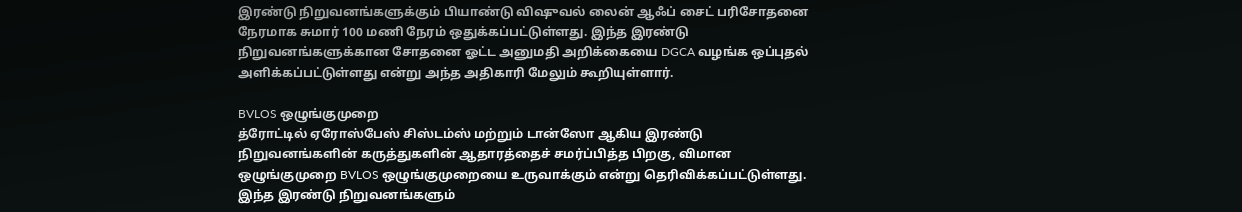இரண்டு நிறுவனங்களுக்கும் பியாண்டு விஷுவல் லைன் ஆஃப் சைட் பரிசோதனை நேரமாக சுமார் 100 மணி நேரம் ஒதுக்கப்பட்டுள்ளது. இந்த இரண்டு நிறுவனங்களுக்கான சோதனை ஓட்ட அனுமதி அறிக்கையை DGCA வழங்க ஒப்புதல் அளிக்கப்பட்டுள்ளது என்று அந்த அதிகாரி மேலும் கூறியுள்ளார்.

BVLOS ஒழுங்குமுறை
த்ரோட்டில் ஏரோஸ்பேஸ் சிஸ்டம்ஸ் மற்றும் டான்ஸோ ஆகிய இரண்டு நிறுவனங்களின் கருத்துகளின் ஆதாரத்தைச் சமர்ப்பித்த பிறகு, விமான ஒழுங்குமுறை BVLOS ஒழுங்குமுறையை உருவாக்கும் என்று தெரிவிக்கப்பட்டுள்ளது. இந்த இரண்டு நிறுவனங்களும்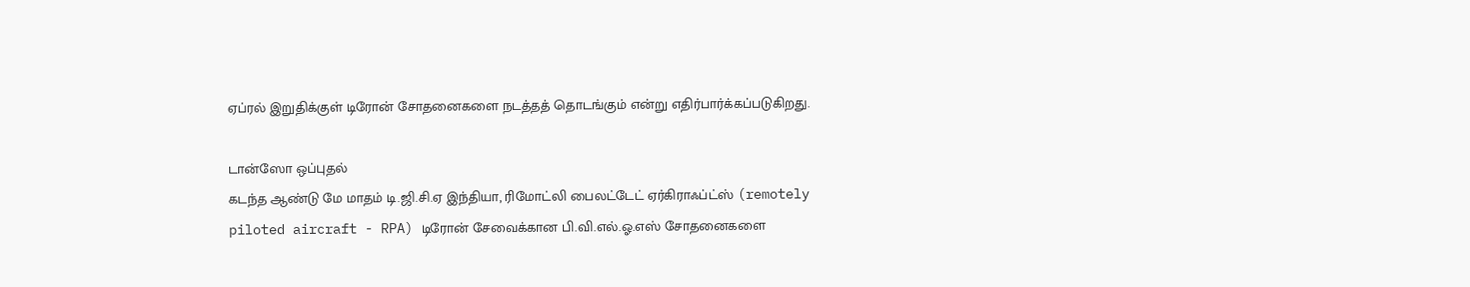ஏப்ரல் இறுதிக்குள் டிரோன் சோதனைகளை நடத்தத் தொடங்கும் என்று எதிர்பார்க்கப்படுகிறது.

டான்ஸோ ஒப்புதல்
கடந்த ஆண்டு மே மாதம் டி.ஜி.சி.ஏ இந்தியா, ரிமோட்லி பைலட்டேட் ஏர்கிராஃப்ட்ஸ் (remotely piloted aircraft - RPA) டிரோன் சேவைக்கான பி.வி.எல்.ஓ.எஸ் சோதனைகளை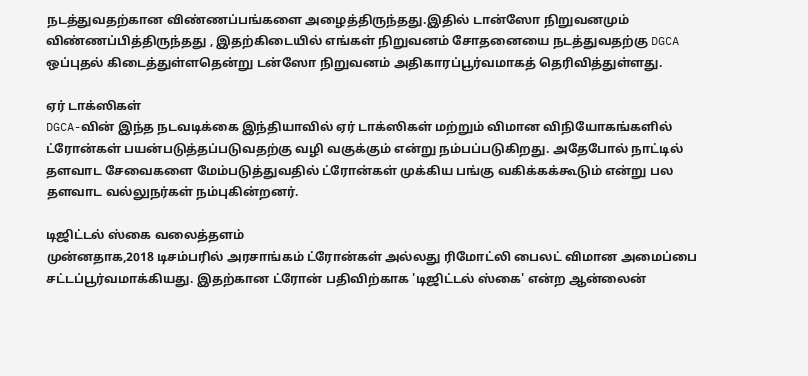நடத்துவதற்கான விண்ணப்பங்களை அழைத்திருந்தது.இதில் டான்ஸோ நிறுவனமும் விண்ணப்பித்திருந்தது , இதற்கிடையில் எங்கள் நிறுவனம் சோதனையை நடத்துவதற்கு DGCA ஒப்புதல் கிடைத்துள்ளதென்று டன்ஸோ நிறுவனம் அதிகாரப்பூர்வமாகத் தெரிவித்துள்ளது.

ஏர் டாக்ஸிகள்
DGCA-வின் இந்த நடவடிக்கை இந்தியாவில் ஏர் டாக்ஸிகள் மற்றும் விமான விநியோகங்களில் ட்ரோன்கள் பயன்படுத்தப்படுவதற்கு வழி வகுக்கும் என்று நம்பப்படுகிறது. அதேபோல் நாட்டில் தளவாட சேவைகளை மேம்படுத்துவதில் ட்ரோன்கள் முக்கிய பங்கு வகிக்கக்கூடும் என்று பல தளவாட வல்லுநர்கள் நம்புகின்றனர்.

டிஜிட்டல் ஸ்கை வலைத்தளம்
முன்னதாக,2018 டிசம்பரில் அரசாங்கம் ட்ரோன்கள் அல்லது ரிமோட்லி பைலட் விமான அமைப்பை சட்டப்பூர்வமாக்கியது. இதற்கான ட்ரோன் பதிவிற்காக 'டிஜிட்டல் ஸ்கை' என்ற ஆன்லைன்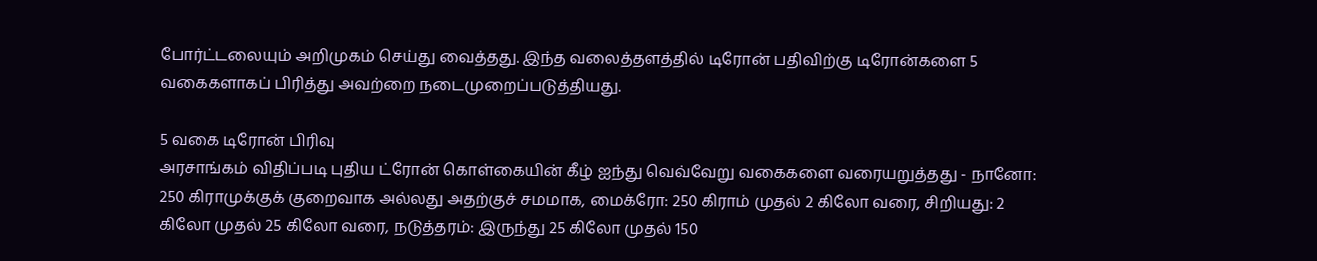போர்ட்டலையும் அறிமுகம் செய்து வைத்தது. இந்த வலைத்தளத்தில் டிரோன் பதிவிற்கு டிரோன்களை 5 வகைகளாகப் பிரித்து அவற்றை நடைமுறைப்படுத்தியது.

5 வகை டிரோன் பிரிவு
அரசாங்கம் விதிப்படி புதிய ட்ரோன் கொள்கையின் கீழ் ஐந்து வெவ்வேறு வகைகளை வரையறுத்தது - நானோ: 250 கிராமுக்குக் குறைவாக அல்லது அதற்குச் சமமாக, மைக்ரோ: 250 கிராம் முதல் 2 கிலோ வரை, சிறியது: 2 கிலோ முதல் 25 கிலோ வரை, நடுத்தரம்: இருந்து 25 கிலோ முதல் 150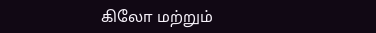கிலோ மற்றும்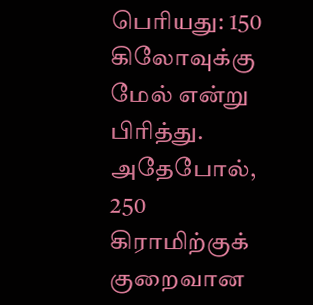பெரியது: 150 கிலோவுக்கு மேல் என்று பிரித்து. அதேபோல், 250 கிராமிற்குக் குறைவான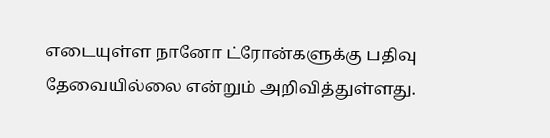எடையுள்ள நானோ ட்ரோன்களுக்கு பதிவு தேவையில்லை என்றும் அறிவித்துள்ளது.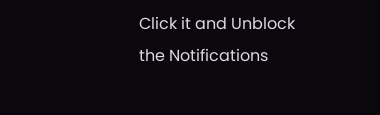Click it and Unblock the Notifications